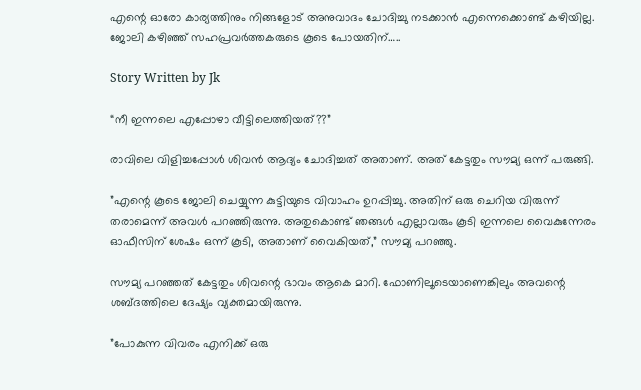എന്റെ ഓരോ കാര്യത്തിനും നിങ്ങളോട് അനുവാദം ചോദിച്ചു നടക്കാൻ എന്നെക്കൊണ്ട് കഴിയില്ല. ജോലി കഴിഞ്ഞ് സഹപ്രവർത്തകരുടെ കൂടെ പോയതിന്…..

Story Written by Jk

“നീ ഇന്നലെ എപ്പോഴാ വീട്ടിലെത്തിയത്??”

രാവിലെ വിളിച്ചപ്പോൾ ശിവൻ ആദ്യം ചോദിച്ചത് അതാണ്. അത് കേട്ടതും സൗമ്യ ഒന്ന് പരുങ്ങി.

”എന്റെ കൂടെ ജോലി ചെയ്യുന്ന കുട്ടിയുടെ വിവാഹം ഉറപ്പിച്ചു. അതിന് ഒരു ചെറിയ വിരുന്ന് തരാമെന്ന് അവൾ പറഞ്ഞിരുന്നു. അതുകൊണ്ട് ഞങ്ങൾ എല്ലാവരും കൂടി ഇന്നലെ വൈകുന്നേരം ഓഫീസിന് ശേഷം ഒന്ന് കൂടി, അതാണ് വൈകിയത്,” സൗമ്യ പറഞ്ഞു.

സൗമ്യ പറഞ്ഞത് കേട്ടതും ശിവന്റെ ഭാവം ആകെ മാറി. ഫോണിലൂടെയാണെങ്കിലും അവന്റെ ശബ്ദത്തിലെ ദേഷ്യം വ്യക്തമായിരുന്നു.

”പോകുന്ന വിവരം എനിക്ക് ഒരു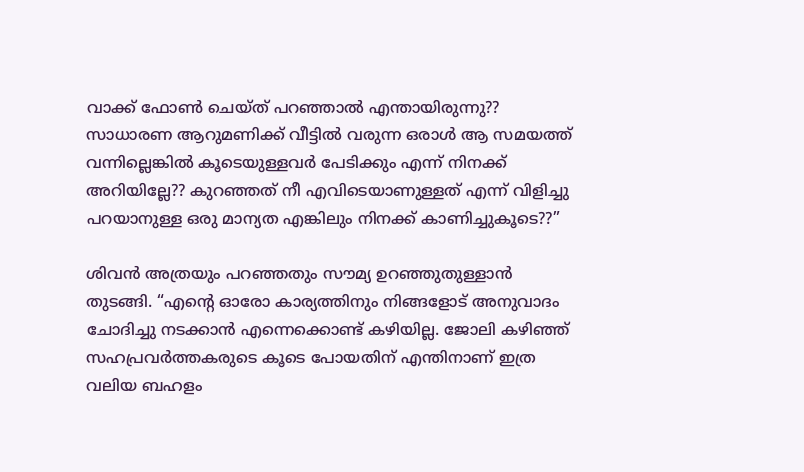വാക്ക് ഫോൺ ചെയ്ത് പറഞ്ഞാൽ എന്തായിരുന്നു?? സാധാരണ ആറുമണിക്ക് വീട്ടിൽ വരുന്ന ഒരാൾ ആ സമയത്ത് വന്നില്ലെങ്കിൽ കൂടെയുള്ളവർ പേടിക്കും എന്ന് നിനക്ക് അറിയില്ലേ?? കുറഞ്ഞത് നീ എവിടെയാണുള്ളത് എന്ന് വിളിച്ചു പറയാനുള്ള ഒരു മാന്യത എങ്കിലും നിനക്ക് കാണിച്ചുകൂടെ??”

ശിവൻ അത്രയും പറഞ്ഞതും സൗമ്യ ഉറഞ്ഞുതുള്ളാൻ തുടങ്ങി. “എന്റെ ഓരോ കാര്യത്തിനും നിങ്ങളോട് അനുവാദം ചോദിച്ചു നടക്കാൻ എന്നെക്കൊണ്ട് കഴിയില്ല. ജോലി കഴിഞ്ഞ് സഹപ്രവർത്തകരുടെ കൂടെ പോയതിന് എന്തിനാണ് ഇത്ര വലിയ ബഹളം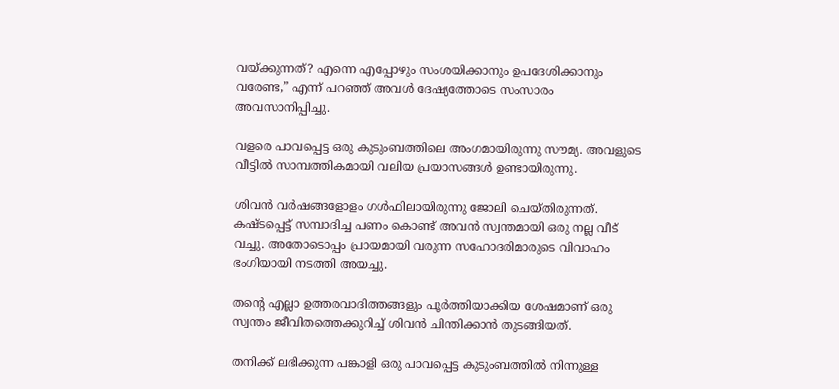വയ്ക്കുന്നത്? എന്നെ എപ്പോഴും സംശയിക്കാനും ഉപദേശിക്കാനും വരേണ്ട,” എന്ന് പറഞ്ഞ് അവൾ ദേഷ്യത്തോടെ സംസാരം അവസാനിപ്പിച്ചു.

വളരെ പാവപ്പെട്ട ഒരു കുടുംബത്തിലെ അംഗമായിരുന്നു സൗമ്യ. അവളുടെ വീട്ടിൽ സാമ്പത്തികമായി വലിയ പ്രയാസങ്ങൾ ഉണ്ടായിരുന്നു.

ശിവൻ വർഷങ്ങളോളം ഗൾഫിലായിരുന്നു ജോലി ചെയ്തിരുന്നത്. കഷ്ടപ്പെട്ട് സമ്പാദിച്ച പണം കൊണ്ട് അവൻ സ്വന്തമായി ഒരു നല്ല വീട് വച്ചു. അതോടൊപ്പം പ്രായമായി വരുന്ന സഹോദരിമാരുടെ വിവാഹം ഭംഗിയായി നടത്തി അയച്ചു.

തന്റെ എല്ലാ ഉത്തരവാദിത്തങ്ങളും പൂർത്തിയാക്കിയ ശേഷമാണ് ഒരു സ്വന്തം ജീവിതത്തെക്കുറിച്ച് ശിവൻ ചിന്തിക്കാൻ തുടങ്ങിയത്.

തനിക്ക് ലഭിക്കുന്ന പങ്കാളി ഒരു പാവപ്പെട്ട കുടുംബത്തിൽ നിന്നുള്ള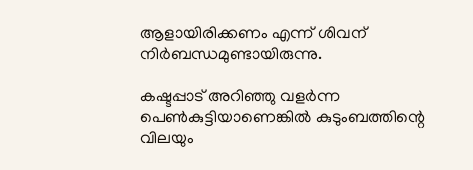ആളായിരിക്കണം എന്ന് ശിവന് നിർബന്ധമുണ്ടായിരുന്നു.

കഷ്ടപ്പാട് അറിഞ്ഞു വളർന്ന പെൺകുട്ടിയാണെങ്കിൽ കുടുംബത്തിന്റെ വിലയും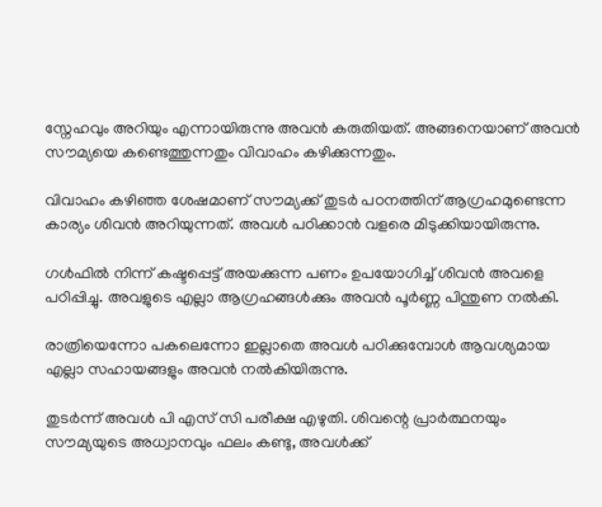സ്നേഹവും അറിയും എന്നായിരുന്നു അവൻ കരുതിയത്. അങ്ങനെയാണ് അവൻ സൗമ്യയെ കണ്ടെത്തുന്നതും വിവാഹം കഴിക്കുന്നതും.

വിവാഹം കഴിഞ്ഞ ശേഷമാണ് സൗമ്യക്ക് തുടർ പഠനത്തിന് ആഗ്രഹമുണ്ടെന്ന കാര്യം ശിവൻ അറിയുന്നത്. അവൾ പഠിക്കാൻ വളരെ മിടുക്കിയായിരുന്നു.

ഗൾഫിൽ നിന്ന് കഷ്ടപ്പെട്ട് അയക്കുന്ന പണം ഉപയോഗിച്ച് ശിവൻ അവളെ പഠിപ്പിച്ചു. അവളുടെ എല്ലാ ആഗ്രഹങ്ങൾക്കും അവൻ പൂർണ്ണ പിന്തുണ നൽകി.

രാത്രിയെന്നോ പകലെന്നോ ഇല്ലാതെ അവൾ പഠിക്കുമ്പോൾ ആവശ്യമായ എല്ലാ സഹായങ്ങളും അവൻ നൽകിയിരുന്നു.

തുടർന്ന് അവൾ പി എസ് സി പരീക്ഷ എഴുതി. ശിവന്റെ പ്രാർത്ഥനയും സൗമ്യയുടെ അധ്വാനവും ഫലം കണ്ടു, അവൾക്ക്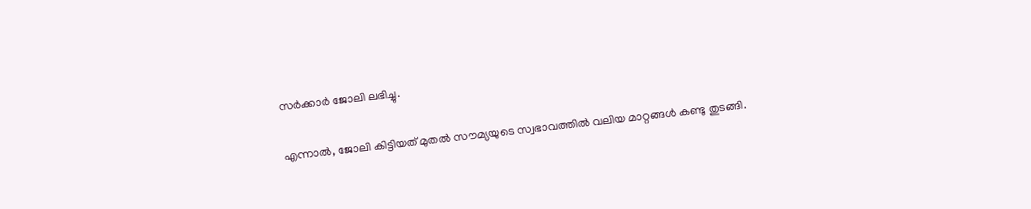സർക്കാർ ജോലി ലഭിച്ചു.

എന്നാൽ, ജോലി കിട്ടിയത് മുതൽ സൗമ്യയുടെ സ്വഭാവത്തിൽ വലിയ മാറ്റങ്ങൾ കണ്ടു തുടങ്ങി.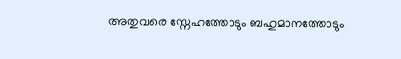അതുവരെ സ്നേഹത്തോടും ബഹുമാനത്തോടും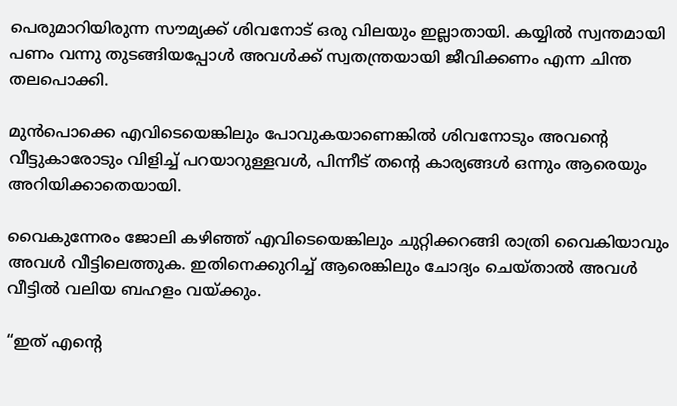പെരുമാറിയിരുന്ന സൗമ്യക്ക് ശിവനോട് ഒരു വിലയും ഇല്ലാതായി. കയ്യിൽ സ്വന്തമായി പണം വന്നു തുടങ്ങിയപ്പോൾ അവൾക്ക് സ്വതന്ത്രയായി ജീവിക്കണം എന്ന ചിന്ത തലപൊക്കി.

മുൻപൊക്കെ എവിടെയെങ്കിലും പോവുകയാണെങ്കിൽ ശിവനോടും അവന്റെ വീട്ടുകാരോടും വിളിച്ച് പറയാറുള്ളവൾ, പിന്നീട് തന്റെ കാര്യങ്ങൾ ഒന്നും ആരെയും അറിയിക്കാതെയായി.

വൈകുന്നേരം ജോലി കഴിഞ്ഞ് എവിടെയെങ്കിലും ചുറ്റിക്കറങ്ങി രാത്രി വൈകിയാവും അവൾ വീട്ടിലെത്തുക. ഇതിനെക്കുറിച്ച് ആരെങ്കിലും ചോദ്യം ചെയ്താൽ അവൾ വീട്ടിൽ വലിയ ബഹളം വയ്ക്കും.

“ഇത് എന്റെ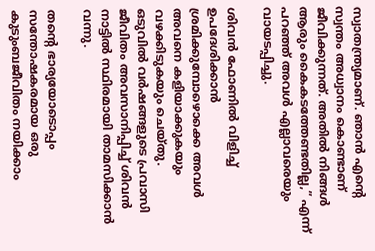സ്വാതന്ത്ര്യമാണ്. ഞാൻ എന്റെ സ്വന്തം അധ്വാനം കൊണ്ടാണ് ജീവിക്കുന്നത്. അതിൽ നിങ്ങൾ ആരും കൈകടത്തേണ്ടതില്ല,” എന്ന് പറഞ്ഞ് അവൾ എല്ലാവരെയും വായടപ്പിച്ചു.

ശിവൻ ഫോണിൽ വിളിച്ച് ഉപദേശിക്കാൻ ശ്രമിക്കുമ്പോഴൊക്കെ അവൾ അവനെ കളിയാക്കുകയും വഴക്കിടുകയും ചെയ്തു.
ഒടുവിൽ വർഷങ്ങളുടെ പ്രവാസി ജീവിതം അവസാനിപ്പിച്ച് ശിവൻ നാട്ടിൽ സ്ഥിരമായി താമസിക്കാൻ വന്നു.

തന്റെ ഭാര്യയോടൊപ്പം സന്തോഷകരമായ ഒരു കുടുംബജീവിതം നയിക്കാം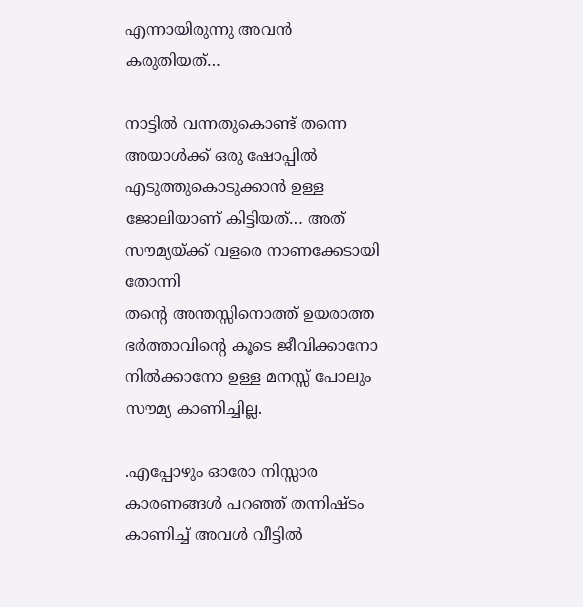എന്നായിരുന്നു അവൻ കരുതിയത്…

നാട്ടിൽ വന്നതുകൊണ്ട് തന്നെ അയാൾക്ക് ഒരു ഷോപ്പിൽ എടുത്തുകൊടുക്കാൻ ഉള്ള ജോലിയാണ് കിട്ടിയത്… അത് സൗമ്യയ്ക്ക് വളരെ നാണക്കേടായി തോന്നി
തന്റെ അന്തസ്സിനൊത്ത് ഉയരാത്ത ഭർത്താവിന്റെ കൂടെ ജീവിക്കാനോ നിൽക്കാനോ ഉള്ള മനസ്സ് പോലും സൗമ്യ കാണിച്ചില്ല.

.എപ്പോഴും ഓരോ നിസ്സാര കാരണങ്ങൾ പറഞ്ഞ് തന്നിഷ്ടം കാണിച്ച് അവൾ വീട്ടിൽ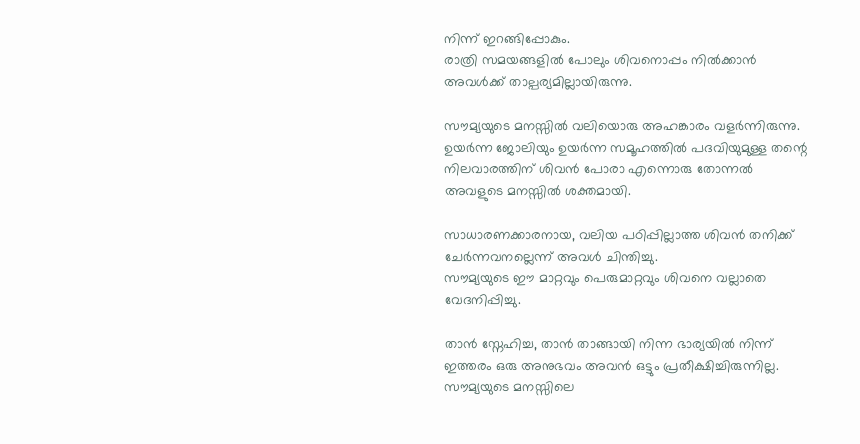നിന്ന് ഇറങ്ങിപ്പോകും.
രാത്രി സമയങ്ങളിൽ പോലും ശിവനൊപ്പം നിൽക്കാൻ അവൾക്ക് താല്പര്യമില്ലായിരുന്നു.

സൗമ്യയുടെ മനസ്സിൽ വലിയൊരു അഹങ്കാരം വളർന്നിരുന്നു. ഉയർന്ന ജോലിയും ഉയർന്ന സമൂഹത്തിൽ പദവിയുമുള്ള തന്റെ നിലവാരത്തിന് ശിവൻ പോരാ എന്നൊരു തോന്നൽ അവളുടെ മനസ്സിൽ ശക്തമായി.

സാധാരണക്കാരനായ, വലിയ പഠിപ്പില്ലാത്ത ശിവൻ തനിക്ക് ചേർന്നവനല്ലെന്ന് അവൾ ചിന്തിച്ചു.
സൗമ്യയുടെ ഈ മാറ്റവും പെരുമാറ്റവും ശിവനെ വല്ലാതെ വേദനിപ്പിച്ചു.

താൻ സ്നേഹിച്ച, താൻ താങ്ങായി നിന്ന ഭാര്യയിൽ നിന്ന് ഇത്തരം ഒരു അനുഭവം അവൻ ഒട്ടും പ്രതീക്ഷിച്ചിരുന്നില്ല. സൗമ്യയുടെ മനസ്സിലെ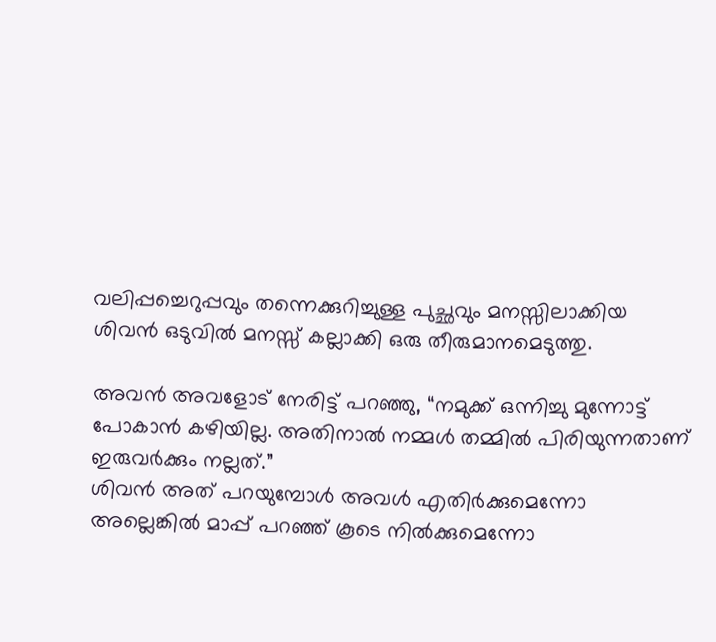വലിപ്പച്ചെറുപ്പവും തന്നെക്കുറിച്ചുള്ള പുച്ഛവും മനസ്സിലാക്കിയ ശിവൻ ഒടുവിൽ മനസ്സ് കല്ലാക്കി ഒരു തീരുമാനമെടുത്തു.

അവൻ അവളോട് നേരിട്ട് പറഞ്ഞു, “നമുക്ക് ഒന്നിച്ചു മുന്നോട്ട് പോകാൻ കഴിയില്ല. അതിനാൽ നമ്മൾ തമ്മിൽ പിരിയുന്നതാണ് ഇരുവർക്കും നല്ലത്.”
ശിവൻ അത് പറയുമ്പോൾ അവൾ എതിർക്കുമെന്നോ അല്ലെങ്കിൽ മാപ്പ് പറഞ്ഞ് കൂടെ നിൽക്കുമെന്നോ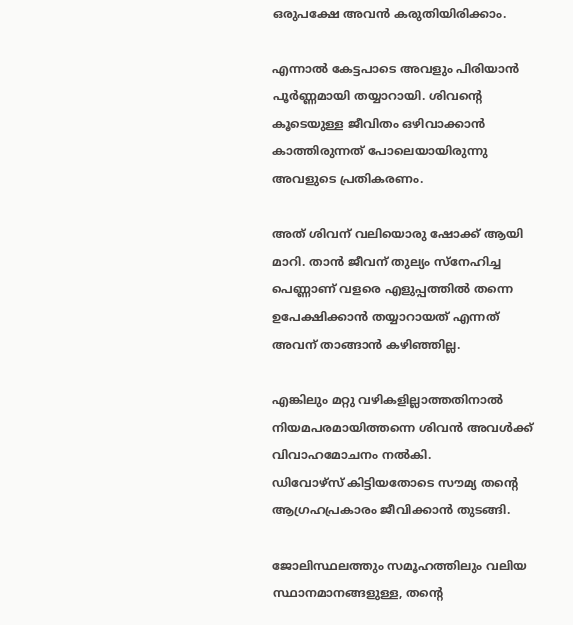ഒരുപക്ഷേ അവൻ കരുതിയിരിക്കാം.

എന്നാൽ കേട്ടപാടെ അവളും പിരിയാൻ പൂർണ്ണമായി തയ്യാറായി. ശിവന്റെ കൂടെയുള്ള ജീവിതം ഒഴിവാക്കാൻ കാത്തിരുന്നത് പോലെയായിരുന്നു അവളുടെ പ്രതികരണം.

അത് ശിവന് വലിയൊരു ഷോക്ക് ആയി മാറി. താൻ ജീവന് തുല്യം സ്നേഹിച്ച പെണ്ണാണ് വളരെ എളുപ്പത്തിൽ തന്നെ ഉപേക്ഷിക്കാൻ തയ്യാറായത് എന്നത് അവന് താങ്ങാൻ കഴിഞ്ഞില്ല.

എങ്കിലും മറ്റു വഴികളില്ലാത്തതിനാൽ നിയമപരമായിത്തന്നെ ശിവൻ അവൾക്ക് വിവാഹമോചനം നൽകി.
ഡിവോഴ്സ് കിട്ടിയതോടെ സൗമ്യ തന്റെ ആഗ്രഹപ്രകാരം ജീവിക്കാൻ തുടങ്ങി.

ജോലിസ്ഥലത്തും സമൂഹത്തിലും വലിയ സ്ഥാനമാനങ്ങളുള്ള, തന്റെ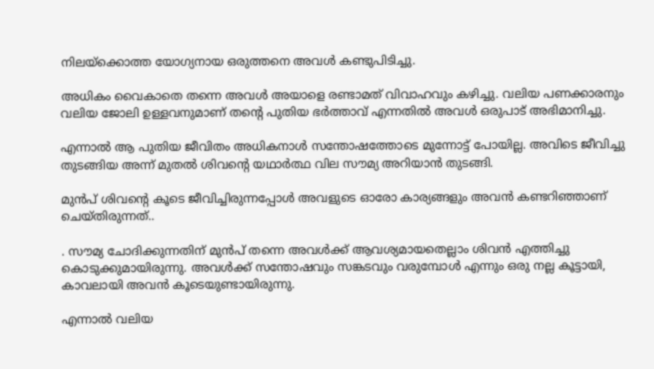നിലയ്ക്കൊത്ത യോഗ്യനായ ഒരുത്തനെ അവൾ കണ്ടുപിടിച്ചു.

അധികം വൈകാതെ തന്നെ അവൾ അയാളെ രണ്ടാമത് വിവാഹവും കഴിച്ചു. വലിയ പണക്കാരനും വലിയ ജോലി ഉള്ളവനുമാണ് തന്റെ പുതിയ ഭർത്താവ് എന്നതിൽ അവൾ ഒരുപാട് അഭിമാനിച്ചു.

എന്നാൽ ആ പുതിയ ജീവിതം അധികനാൾ സന്തോഷത്തോടെ മുന്നോട്ട് പോയില്ല. അവിടെ ജീവിച്ചു തുടങ്ങിയ അന്ന് മുതൽ ശിവന്റെ യഥാർത്ഥ വില സൗമ്യ അറിയാൻ തുടങ്ങി.

മുൻപ് ശിവന്റെ കൂടെ ജീവിച്ചിരുന്നപ്പോൾ അവളുടെ ഓരോ കാര്യങ്ങളും അവൻ കണ്ടറിഞ്ഞാണ് ചെയ്തിരുന്നത്..

. സൗമ്യ ചോദിക്കുന്നതിന് മുൻപ് തന്നെ അവൾക്ക് ആവശ്യമായതെല്ലാം ശിവൻ എത്തിച്ചു കൊടുക്കുമായിരുന്നു. അവൾക്ക് സന്തോഷവും സങ്കടവും വരുമ്പോൾ എന്നും ഒരു നല്ല കൂട്ടായി, കാവലായി അവൻ കൂടെയുണ്ടായിരുന്നു.

എന്നാൽ വലിയ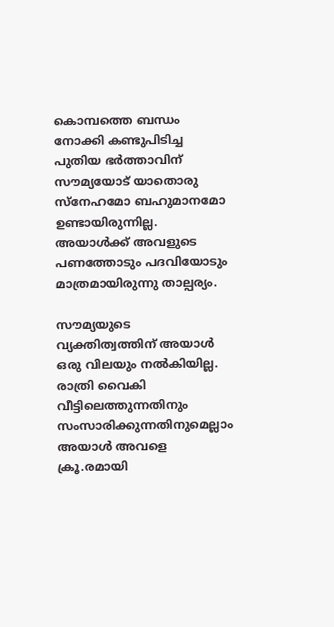കൊമ്പത്തെ ബന്ധം നോക്കി കണ്ടുപിടിച്ച പുതിയ ഭർത്താവിന് സൗമ്യയോട് യാതൊരു സ്നേഹമോ ബഹുമാനമോ ഉണ്ടായിരുന്നില്ല. അയാൾക്ക് അവളുടെ പണത്തോടും പദവിയോടും മാത്രമായിരുന്നു താല്പര്യം.

സൗമ്യയുടെ വ്യക്തിത്വത്തിന് അയാൾ ഒരു വിലയും നൽകിയില്ല. രാത്രി വൈകി വീട്ടിലെത്തുന്നതിനും സംസാരിക്കുന്നതിനുമെല്ലാം അയാൾ അവളെ ക്രൂ.രമായി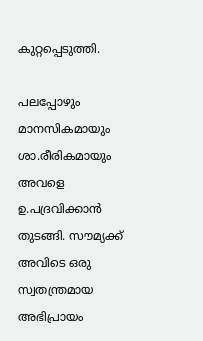കുറ്റപ്പെടുത്തി.

പലപ്പോഴും മാനസികമായും ശാ.രീരികമായും അവളെ ഉ.പദ്രവിക്കാൻ തുടങ്ങി. സൗമ്യക്ക് അവിടെ ഒരു സ്വതന്ത്രമായ അഭിപ്രായം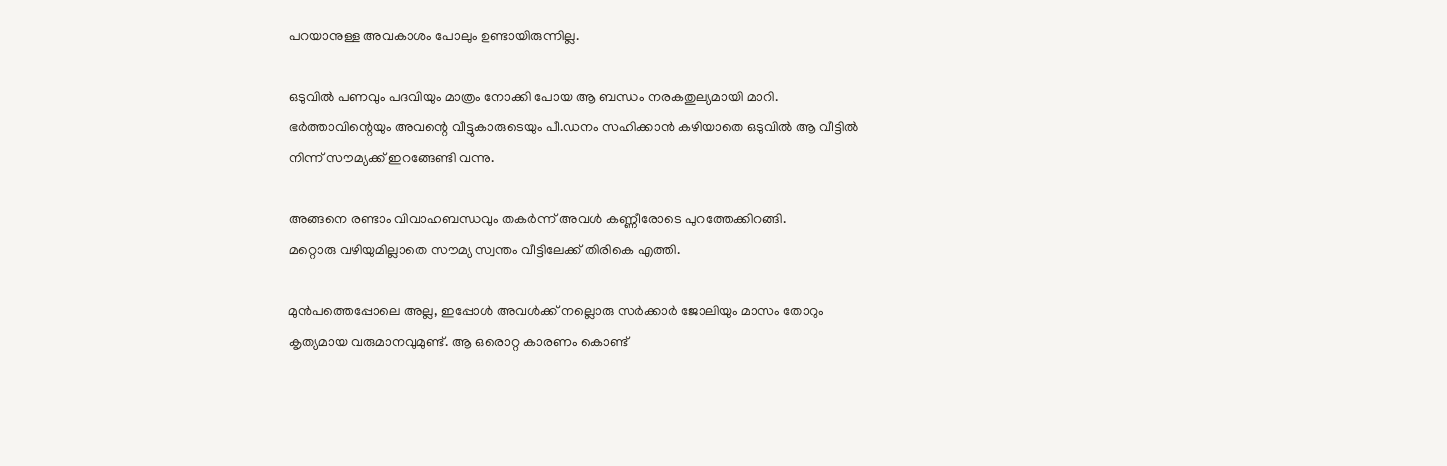പറയാനുള്ള അവകാശം പോലും ഉണ്ടായിരുന്നില്ല.

ഒടുവിൽ പണവും പദവിയും മാത്രം നോക്കി പോയ ആ ബന്ധം നരകതുല്യമായി മാറി. ഭർത്താവിന്റെയും അവന്റെ വീട്ടുകാരുടെയും പീ.ഡനം സഹിക്കാൻ കഴിയാതെ ഒടുവിൽ ആ വീട്ടിൽ നിന്ന് സൗമ്യക്ക് ഇറങ്ങേണ്ടി വന്നു.

അങ്ങനെ രണ്ടാം വിവാഹബന്ധവും തകർന്ന് അവൾ കണ്ണീരോടെ പുറത്തേക്കിറങ്ങി.
മറ്റൊരു വഴിയുമില്ലാതെ സൗമ്യ സ്വന്തം വീട്ടിലേക്ക് തിരികെ എത്തി.

മുൻപത്തെപ്പോലെ അല്ല, ഇപ്പോൾ അവൾക്ക് നല്ലൊരു സർക്കാർ ജോലിയും മാസം തോറും കൃത്യമായ വരുമാനവുമുണ്ട്. ആ ഒരൊറ്റ കാരണം കൊണ്ട്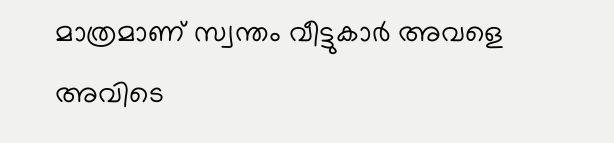മാത്രമാണ് സ്വന്തം വീട്ടുകാർ അവളെ അവിടെ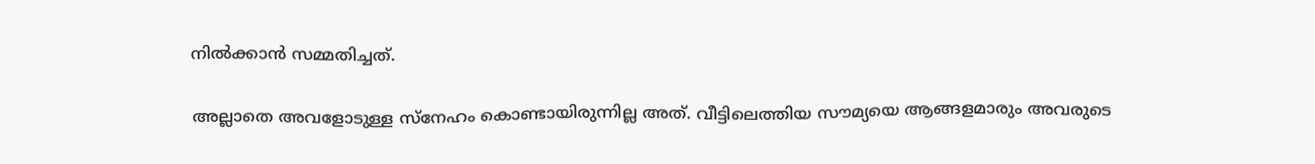നിൽക്കാൻ സമ്മതിച്ചത്.

അല്ലാതെ അവളോടുള്ള സ്നേഹം കൊണ്ടായിരുന്നില്ല അത്. വീട്ടിലെത്തിയ സൗമ്യയെ ആങ്ങളമാരും അവരുടെ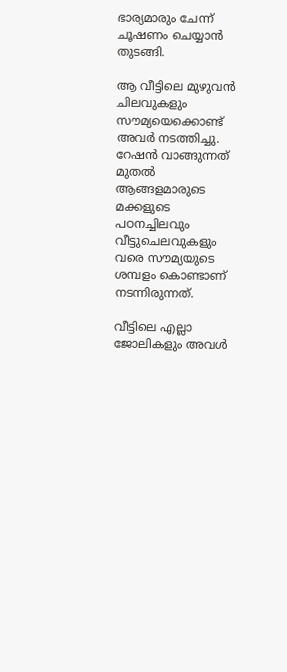ഭാര്യമാരും ചേന്ന് ചൂഷണം ചെയ്യാൻ തുടങ്ങി.

ആ വീട്ടിലെ മുഴുവൻ ചിലവുകളും സൗമ്യയെക്കൊണ്ട് അവർ നടത്തിച്ചു. റേഷൻ വാങ്ങുന്നത് മുതൽ ആങ്ങളമാരുടെ മക്കളുടെ പഠനച്ചിലവും വീട്ടുചെലവുകളും വരെ സൗമ്യയുടെ ശമ്പളം കൊണ്ടാണ് നടന്നിരുന്നത്.

വീട്ടിലെ എല്ലാ ജോലികളും അവൾ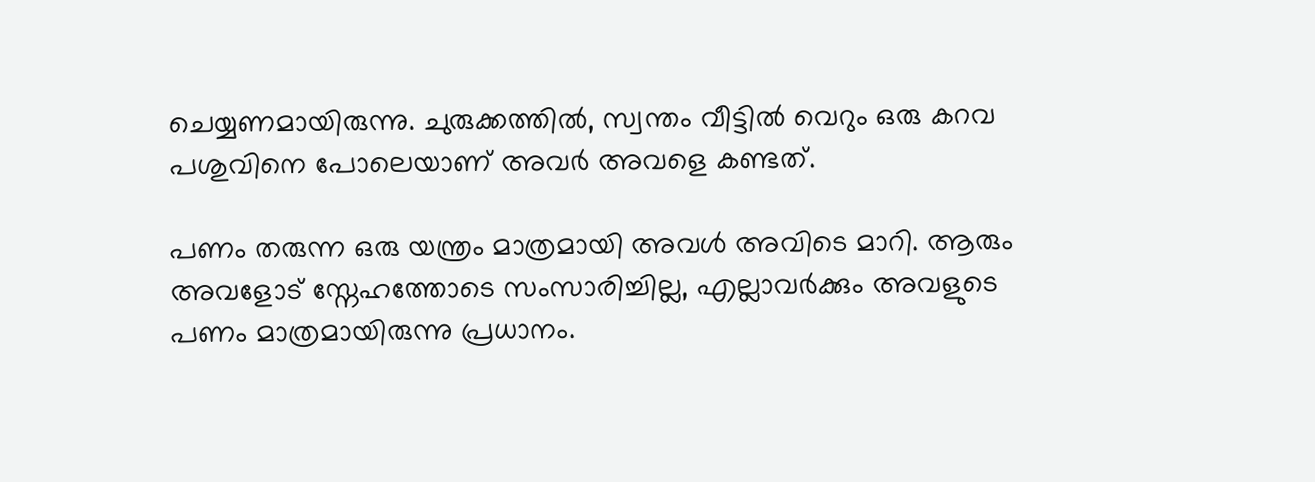ചെയ്യണമായിരുന്നു. ചുരുക്കത്തിൽ, സ്വന്തം വീട്ടിൽ വെറും ഒരു കറവ പശുവിനെ പോലെയാണ് അവർ അവളെ കണ്ടത്.

പണം തരുന്ന ഒരു യന്ത്രം മാത്രമായി അവൾ അവിടെ മാറി. ആരും അവളോട് സ്നേഹത്തോടെ സംസാരിച്ചില്ല, എല്ലാവർക്കും അവളുടെ പണം മാത്രമായിരുന്നു പ്രധാനം.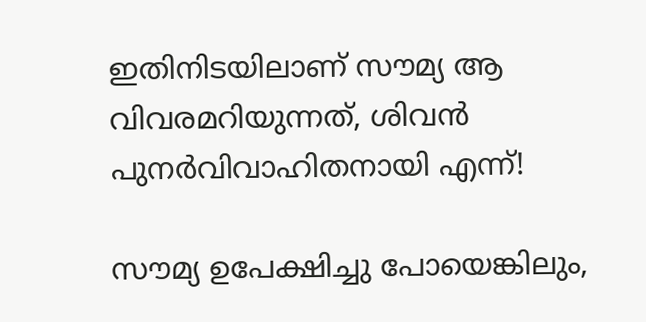ഇതിനിടയിലാണ് സൗമ്യ ആ വിവരമറിയുന്നത്, ശിവൻ പുനർവിവാഹിതനായി എന്ന്!

സൗമ്യ ഉപേക്ഷിച്ചു പോയെങ്കിലും,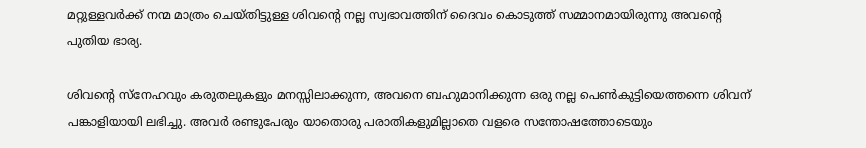മറ്റുള്ളവർക്ക് നന്മ മാത്രം ചെയ്തിട്ടുള്ള ശിവന്റെ നല്ല സ്വഭാവത്തിന് ദൈവം കൊടുത്ത് സമ്മാനമായിരുന്നു അവന്റെ പുതിയ ഭാര്യ.

ശിവന്റെ സ്നേഹവും കരുതലുകളും മനസ്സിലാക്കുന്ന, അവനെ ബഹുമാനിക്കുന്ന ഒരു നല്ല പെൺകുട്ടിയെത്തന്നെ ശിവന് പങ്കാളിയായി ലഭിച്ചു. അവർ രണ്ടുപേരും യാതൊരു പരാതികളുമില്ലാതെ വളരെ സന്തോഷത്തോടെയും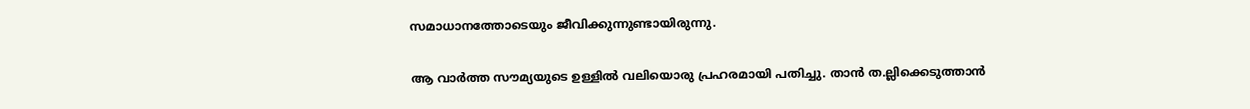സമാധാനത്തോടെയും ജീവിക്കുന്നുണ്ടായിരുന്നു.

ആ വാർത്ത സൗമ്യയുടെ ഉള്ളിൽ വലിയൊരു പ്രഹരമായി പതിച്ചു. താൻ ത.ല്ലിക്കെടുത്താൻ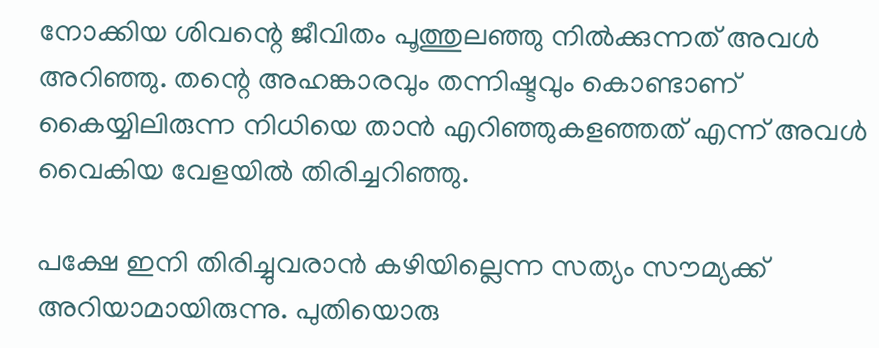നോക്കിയ ശിവന്റെ ജീവിതം പൂത്തുലഞ്ഞു നിൽക്കുന്നത് അവൾ അറിഞ്ഞു. തന്റെ അഹങ്കാരവും തന്നിഷ്ടവും കൊണ്ടാണ് കൈയ്യിലിരുന്ന നിധിയെ താൻ എറിഞ്ഞുകളഞ്ഞത് എന്ന് അവൾ വൈകിയ വേളയിൽ തിരിച്ചറിഞ്ഞു.

പക്ഷേ ഇനി തിരിച്ചുവരാൻ കഴിയില്ലെന്ന സത്യം സൗമ്യക്ക് അറിയാമായിരുന്നു. പുതിയൊരു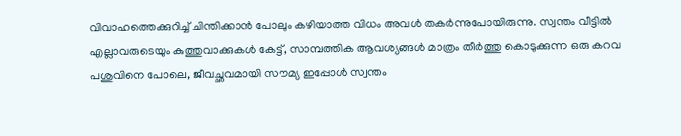വിവാഹത്തെക്കുറിച്ച് ചിന്തിക്കാൻ പോലും കഴിയാത്ത വിധം അവൾ തകർന്നുപോയിരുന്നു. സ്വന്തം വീട്ടിൽ എല്ലാവരുടെയും കുത്തുവാക്കുകൾ കേട്ട്, സാമ്പത്തിക ആവശ്യങ്ങൾ മാത്രം തീർത്തു കൊടുക്കുന്ന ഒരു കറവ പശുവിനെ പോലെ, ജീവച്ഛവമായി സൗമ്യ ഇപ്പോൾ സ്വന്തം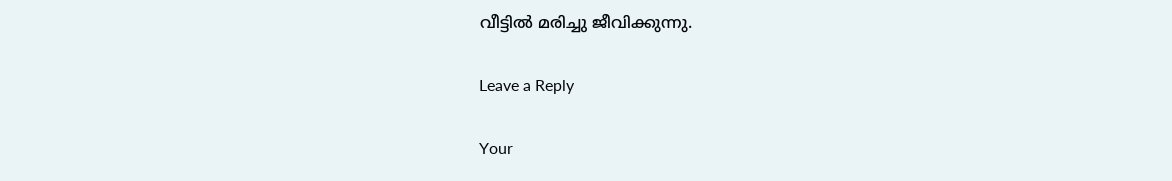വീട്ടിൽ മരിച്ചു ജീവിക്കുന്നു.

Leave a Reply

Your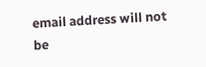email address will not be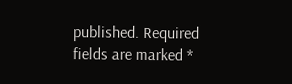published. Required fields are marked *